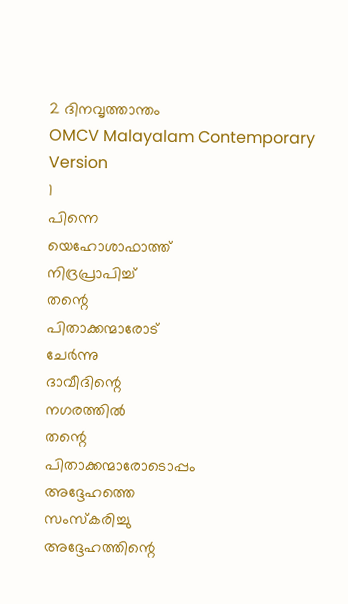2 ദിനവൃത്താന്തം
OMCV Malayalam Contemporary Version
1
പിന്നെ
യെഹോശാഫാത്ത്
നിദ്രപ്രാപിച്ച്
തന്റെ
പിതാക്കന്മാരോട്
ചേർന്നു
ദാവീദിന്റെ
നഗരത്തിൽ
തന്റെ
പിതാക്കന്മാരോടൊപ്പം
അദ്ദേഹത്തെ
സംസ്കരിച്ചു
അദ്ദേഹത്തിന്റെ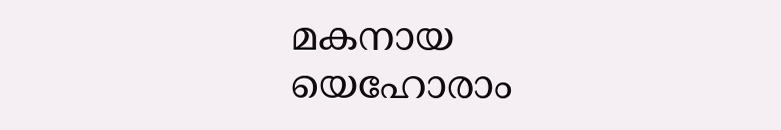മകനായ
യെഹോരാം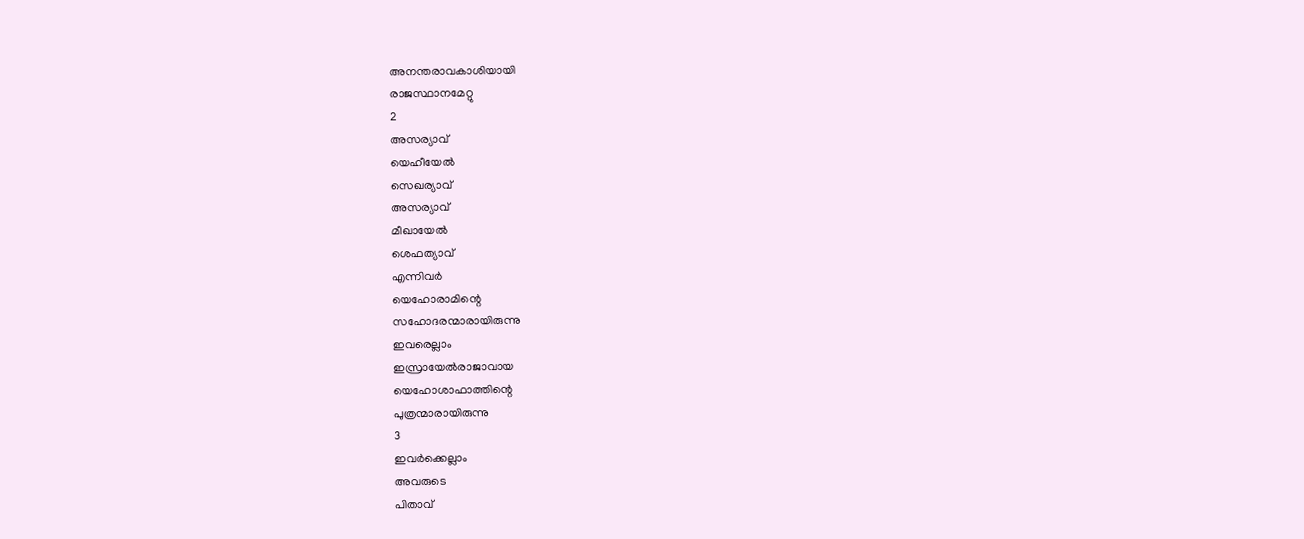അനന്തരാവകാശിയായി
രാജസ്ഥാനമേറ്റു
2
അസര്യാവ്
യെഹീയേൽ
സെഖര്യാവ്
അസര്യാവ്
മീഖായേൽ
ശെഫത്യാവ്
എന്നിവർ
യെഹോരാമിന്റെ
സഹോദരന്മാരായിരുന്നു
ഇവരെല്ലാം
ഇസ്രായേൽരാജാവായ
യെഹോശാഫാത്തിന്റെ
പുത്രന്മാരായിരുന്നു
3
ഇവർക്കെല്ലാം
അവരുടെ
പിതാവ്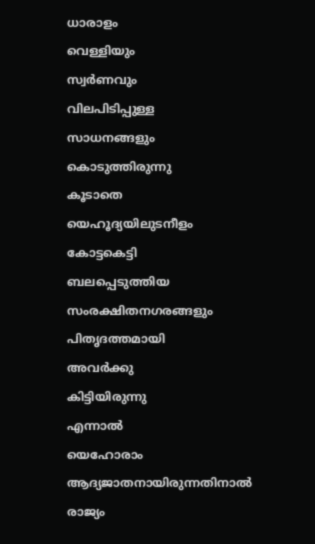ധാരാളം
വെള്ളിയും
സ്വർണവും
വിലപിടിപ്പുള്ള
സാധനങ്ങളും
കൊടുത്തിരുന്നു
കൂടാതെ
യെഹൂദ്യയിലുടനീളം
കോട്ടകെട്ടി
ബലപ്പെടുത്തിയ
സംരക്ഷിതനഗരങ്ങളും
പിതൃദത്തമായി
അവർക്കു
കിട്ടിയിരുന്നു
എന്നാൽ
യെഹോരാം
ആദ്യജാതനായിരുന്നതിനാൽ
രാജ്യം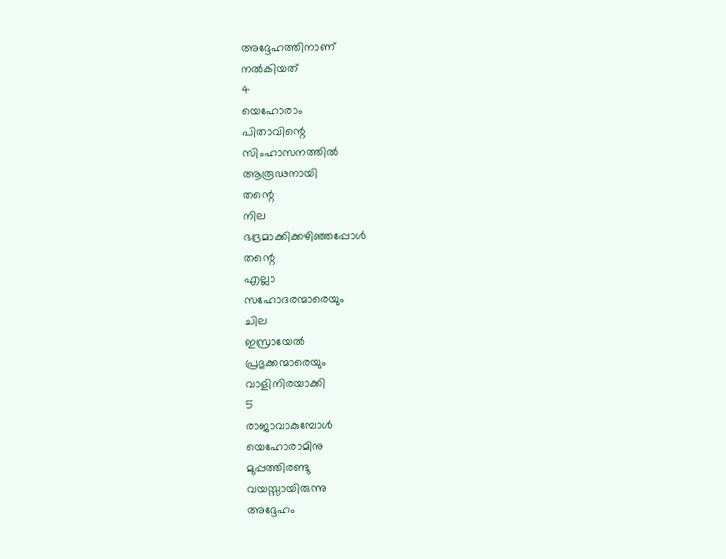അദ്ദേഹത്തിനാണ്
നൽകിയത്
4
യെഹോരാം
പിതാവിന്റെ
സിംഹാസനത്തിൽ
ആരൂഢനായി
തന്റെ
നില
ഭദ്രമാക്കിക്കഴിഞ്ഞപ്പോൾ
തന്റെ
എല്ലാ
സഹോദരന്മാരെയും
ചില
ഇസ്രായേൽ
പ്രഭുക്കന്മാരെയും
വാളിനിരയാക്കി
5
രാജാവാകുമ്പോൾ
യെഹോരാമിനു
മുപ്പത്തിരണ്ടു
വയസ്സായിരുന്നു
അദ്ദേഹം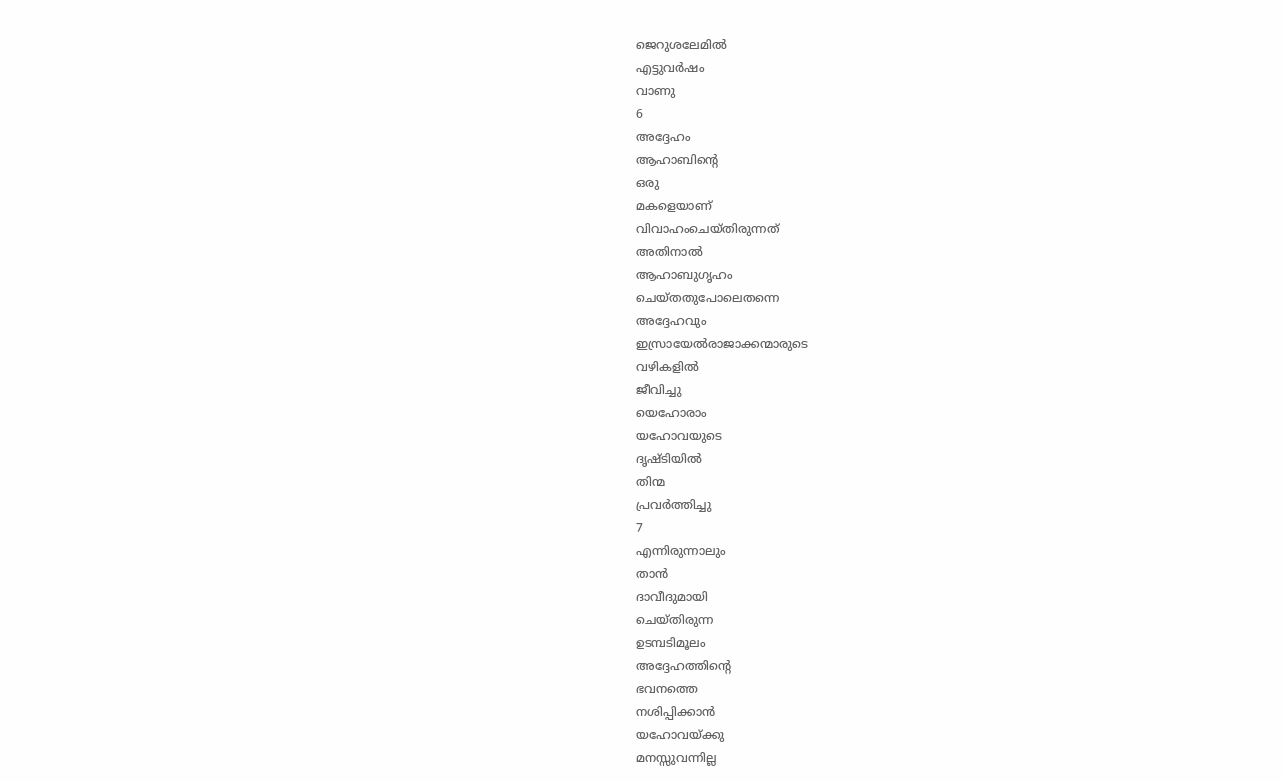ജെറുശലേമിൽ
എട്ടുവർഷം
വാണു
6
അദ്ദേഹം
ആഹാബിന്റെ
ഒരു
മകളെയാണ്
വിവാഹംചെയ്തിരുന്നത്
അതിനാൽ
ആഹാബുഗൃഹം
ചെയ്തതുപോലെതന്നെ
അദ്ദേഹവും
ഇസ്രായേൽരാജാക്കന്മാരുടെ
വഴികളിൽ
ജീവിച്ചു
യെഹോരാം
യഹോവയുടെ
ദൃഷ്ടിയിൽ
തിന്മ
പ്രവർത്തിച്ചു
7
എന്നിരുന്നാലും
താൻ
ദാവീദുമായി
ചെയ്തിരുന്ന
ഉടമ്പടിമൂലം
അദ്ദേഹത്തിന്റെ
ഭവനത്തെ
നശിപ്പിക്കാൻ
യഹോവയ്ക്കു
മനസ്സുവന്നില്ല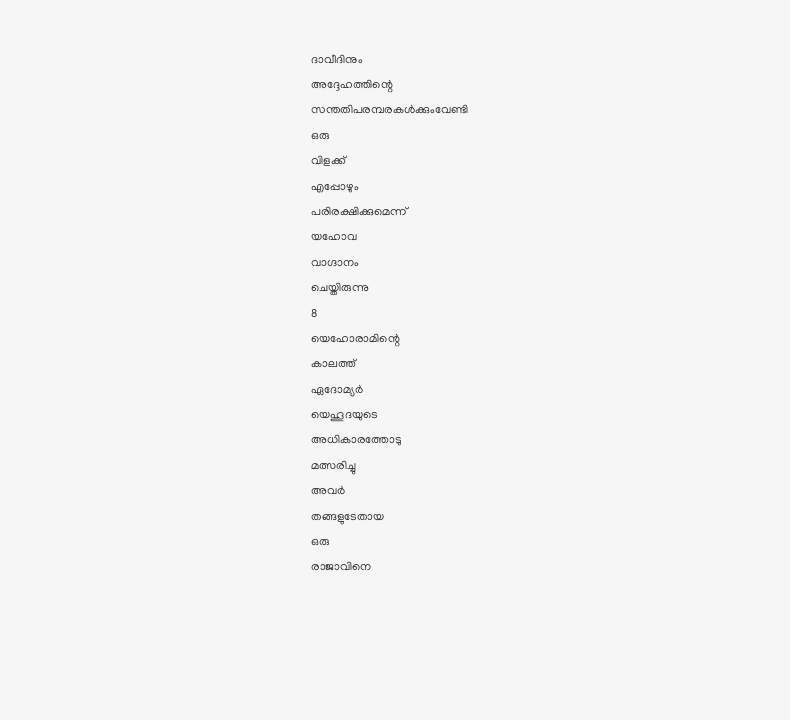ദാവീദിനും
അദ്ദേഹത്തിന്റെ
സന്തതിപരമ്പരകൾക്കുംവേണ്ടി
ഒരു
വിളക്ക്
എപ്പോഴും
പരിരക്ഷിക്കുമെന്ന്
യഹോവ
വാഗ്ദാനം
ചെയ്തിരുന്നു
8
യെഹോരാമിന്റെ
കാലത്ത്
ഏദോമ്യർ
യെഹൂദയുടെ
അധികാരത്തോടു
മത്സരിച്ചു
അവർ
തങ്ങളുടേതായ
ഒരു
രാജാവിനെ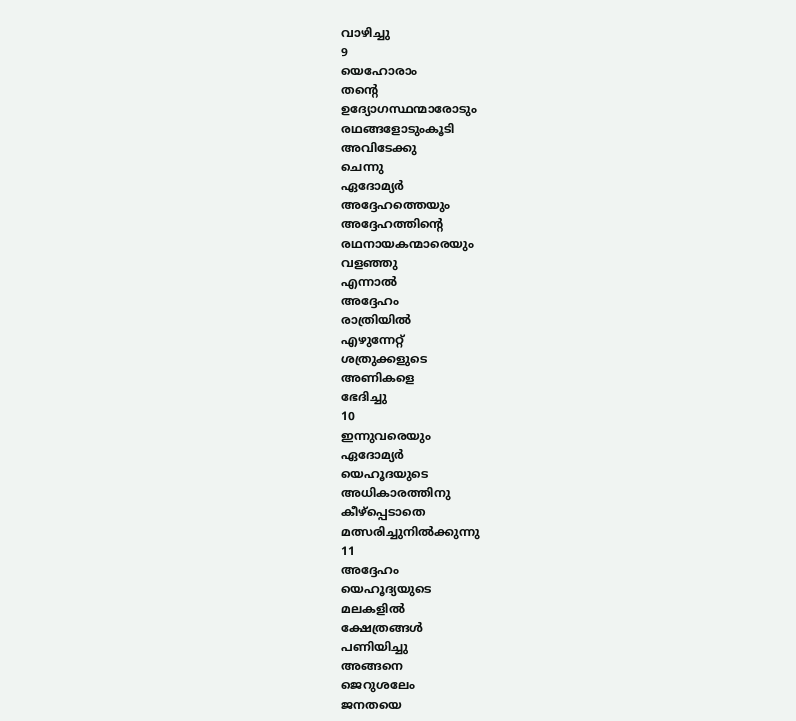വാഴിച്ചു
9
യെഹോരാം
തന്റെ
ഉദ്യോഗസ്ഥന്മാരോടും
രഥങ്ങളോടുംകൂടി
അവിടേക്കു
ചെന്നു
ഏദോമ്യർ
അദ്ദേഹത്തെയും
അദ്ദേഹത്തിന്റെ
രഥനായകന്മാരെയും
വളഞ്ഞു
എന്നാൽ
അദ്ദേഹം
രാത്രിയിൽ
എഴുന്നേറ്റ്
ശത്രുക്കളുടെ
അണികളെ
ഭേദിച്ചു
10
ഇന്നുവരെയും
ഏദോമ്യർ
യെഹൂദയുടെ
അധികാരത്തിനു
കീഴ്പ്പെടാതെ
മത്സരിച്ചുനിൽക്കുന്നു
11
അദ്ദേഹം
യെഹൂദ്യയുടെ
മലകളിൽ
ക്ഷേത്രങ്ങൾ
പണിയിച്ചു
അങ്ങനെ
ജെറുശലേം
ജനതയെ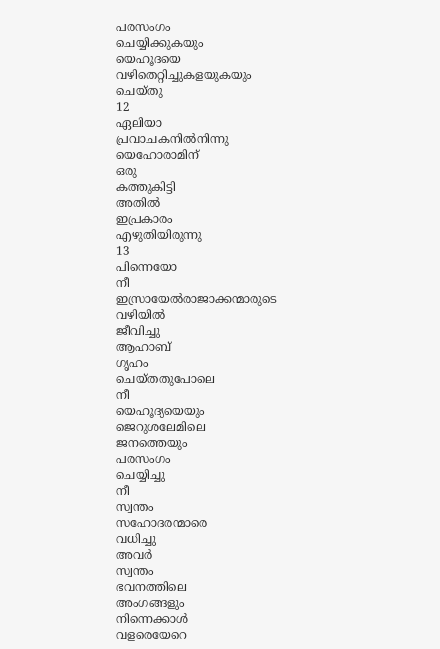പരസംഗം
ചെയ്യിക്കുകയും
യെഹൂദയെ
വഴിതെറ്റിച്ചുകളയുകയും
ചെയ്തു
12
ഏലിയാ
പ്രവാചകനിൽനിന്നു
യെഹോരാമിന്
ഒരു
കത്തുകിട്ടി
അതിൽ
ഇപ്രകാരം
എഴുതിയിരുന്നു
13
പിന്നെയോ
നീ
ഇസ്രായേൽരാജാക്കന്മാരുടെ
വഴിയിൽ
ജീവിച്ചു
ആഹാബ്
ഗൃഹം
ചെയ്തതുപോലെ
നീ
യെഹൂദ്യയെയും
ജെറുശലേമിലെ
ജനത്തെയും
പരസംഗം
ചെയ്യിച്ചു
നീ
സ്വന്തം
സഹോദരന്മാരെ
വധിച്ചു
അവർ
സ്വന്തം
ഭവനത്തിലെ
അംഗങ്ങളും
നിന്നെക്കാൾ
വളരെയേറെ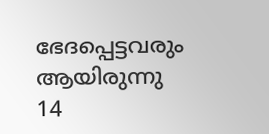ഭേദപ്പെട്ടവരും
ആയിരുന്നു
14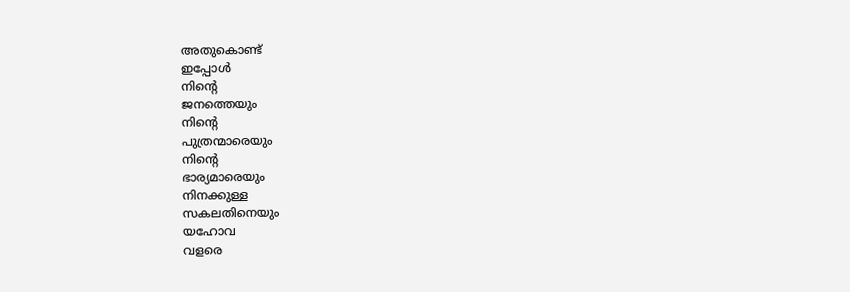അതുകൊണ്ട്
ഇപ്പോൾ
നിന്റെ
ജനത്തെയും
നിന്റെ
പുത്രന്മാരെയും
നിന്റെ
ഭാര്യമാരെയും
നിനക്കുള്ള
സകലതിനെയും
യഹോവ
വളരെ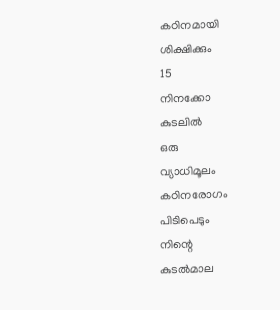കഠിനമായി
ശിക്ഷിക്കും
15
നിനക്കോ
കുടലിൽ
ഒരു
വ്യാധിമൂലം
കഠിനരോഗം
പിടിപെടും
നിന്റെ
കുടൽമാല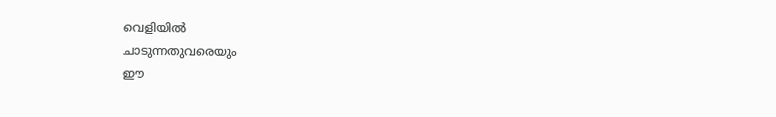വെളിയിൽ
ചാടുന്നതുവരെയും
ഈ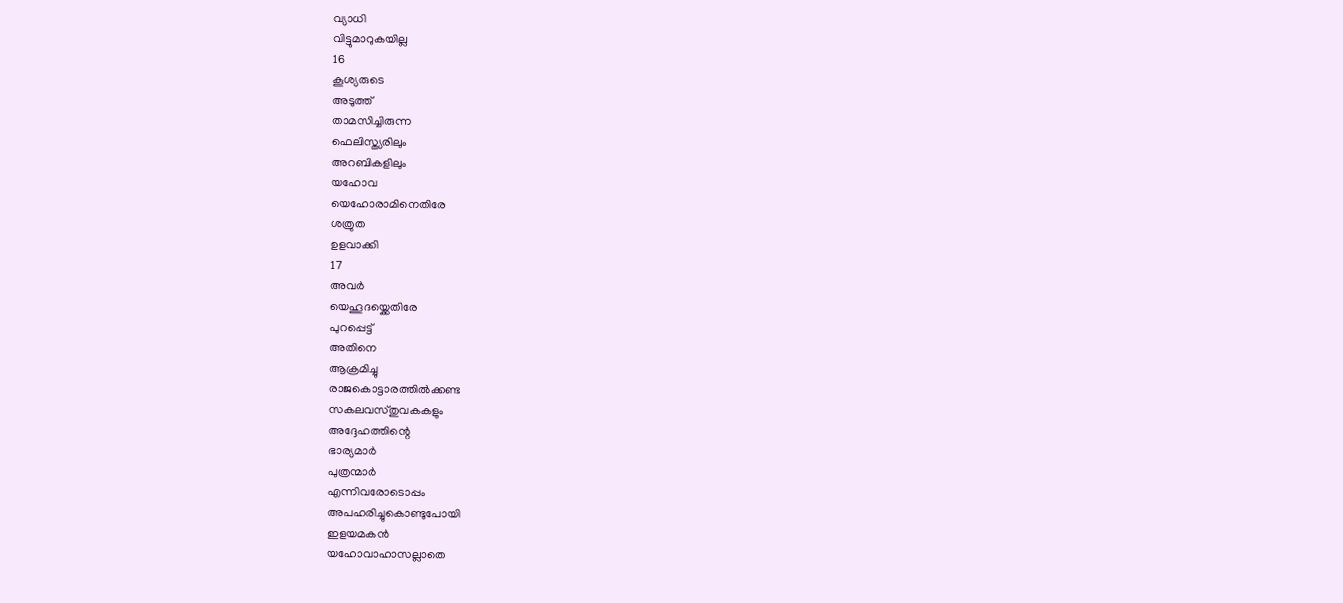വ്യാധി
വിട്ടുമാറുകയില്ല
16
കൂശ്യരുടെ
അടുത്ത്
താമസിച്ചിരുന്ന
ഫെലിസ്ത്യരിലും
അറബികളിലും
യഹോവ
യെഹോരാമിനെതിരേ
ശത്രുത
ഉളവാക്കി
17
അവർ
യെഹൂദയ്ക്കെതിരേ
പുറപ്പെട്ട്
അതിനെ
ആക്രമിച്ചു
രാജകൊട്ടാരത്തിൽക്കണ്ട
സകലവസ്തുവകകളും
അദ്ദേഹത്തിന്റെ
ഭാര്യമാർ
പുത്രന്മാർ
എന്നിവരോടൊപ്പം
അപഹരിച്ചുകൊണ്ടുപോയി
ഇളയമകൻ
യഹോവാഹാസല്ലാതെ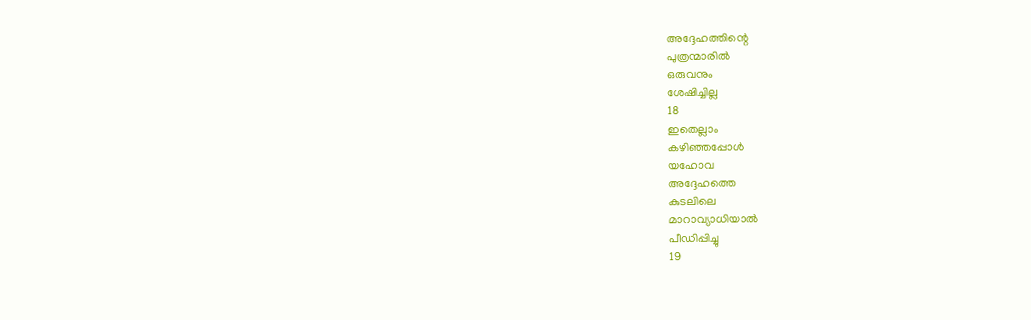അദ്ദേഹത്തിന്റെ
പുത്രന്മാരിൽ
ഒരുവനും
ശേഷിച്ചില്ല
18
ഇതെല്ലാം
കഴിഞ്ഞപ്പോൾ
യഹോവ
അദ്ദേഹത്തെ
കുടലിലെ
മാറാവ്യാധിയാൽ
പീഡിപ്പിച്ചു
19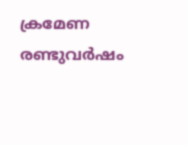ക്രമേണ
രണ്ടുവർഷം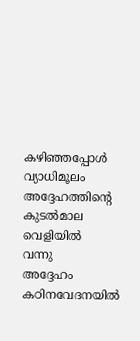കഴിഞ്ഞപ്പോൾ
വ്യാധിമൂലം
അദ്ദേഹത്തിന്റെ
കുടൽമാല
വെളിയിൽ
വന്നു
അദ്ദേഹം
കഠിനവേദനയിൽ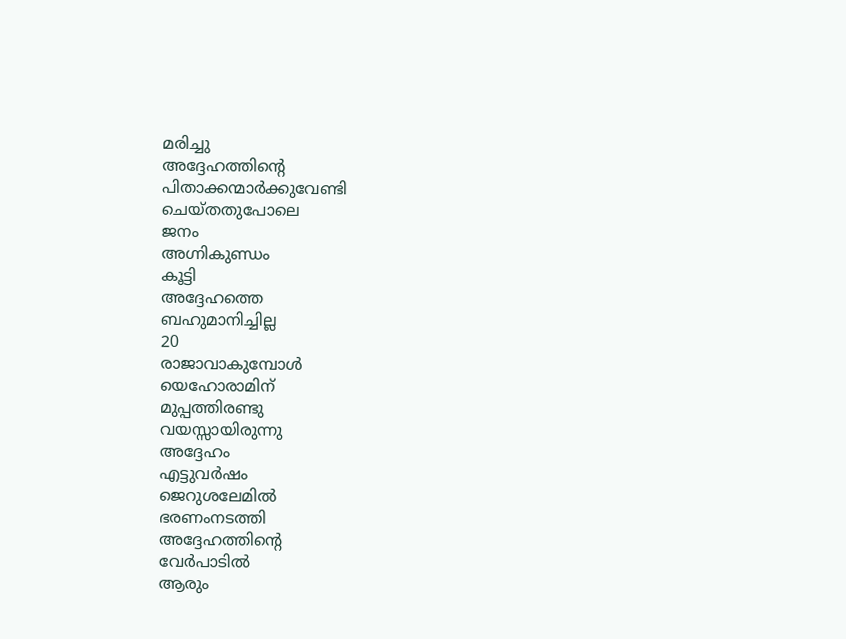മരിച്ചു
അദ്ദേഹത്തിന്റെ
പിതാക്കന്മാർക്കുവേണ്ടി
ചെയ്തതുപോലെ
ജനം
അഗ്നികുണ്ഡം
കൂട്ടി
അദ്ദേഹത്തെ
ബഹുമാനിച്ചില്ല
20
രാജാവാകുമ്പോൾ
യെഹോരാമിന്
മുപ്പത്തിരണ്ടു
വയസ്സായിരുന്നു
അദ്ദേഹം
എട്ടുവർഷം
ജെറുശലേമിൽ
ഭരണംനടത്തി
അദ്ദേഹത്തിന്റെ
വേർപാടിൽ
ആരും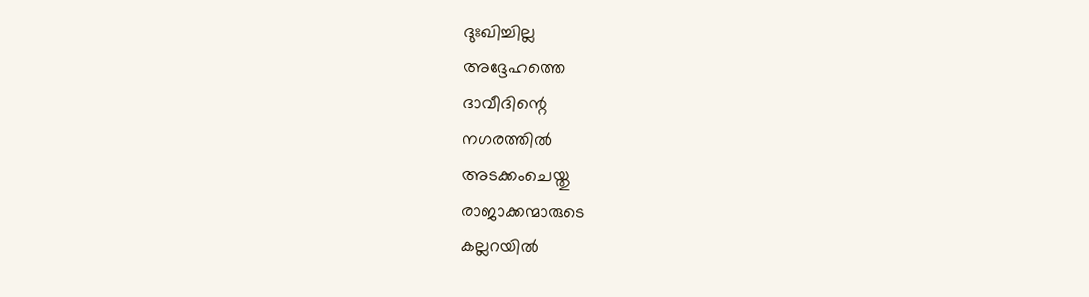ദുഃഖിച്ചില്ല
അദ്ദേഹത്തെ
ദാവീദിന്റെ
നഗരത്തിൽ
അടക്കംചെയ്തു
രാജാക്കന്മാരുടെ
കല്ലറയിൽ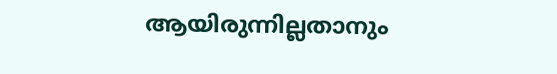ആയിരുന്നില്ലതാനും